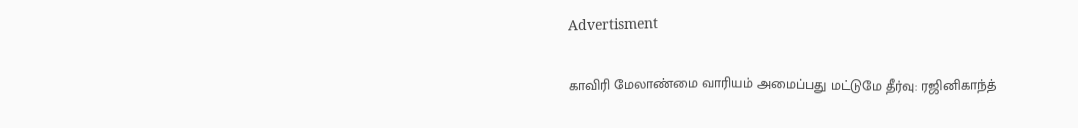Advertisment

காவிரி மேலாண்மை வாரியம் அமைப்பது மட்டுமே தீர்வு: ரஜினிகாந்த்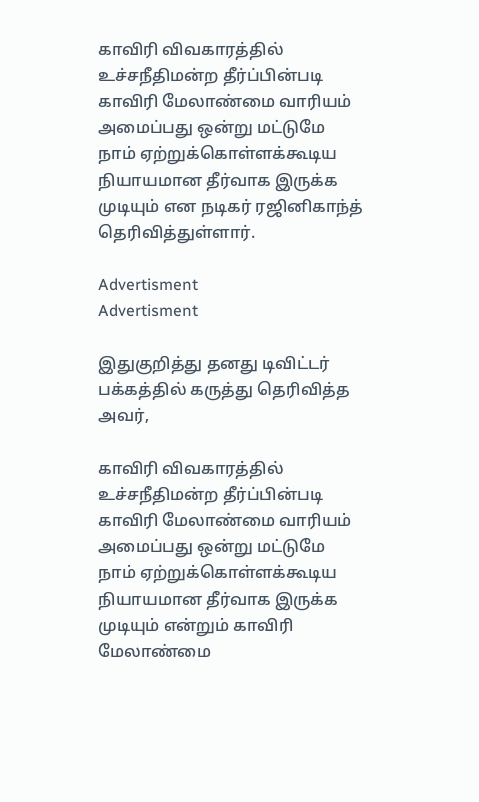காவிரி விவகாரத்தில் உச்சநீதிமன்ற தீர்ப்பின்படி காவிரி மேலாண்மை வாரியம் அமைப்பது ஒன்று மட்டுமே நாம் ஏற்றுக்கொள்ளக்கூடிய நியாயமான தீர்வாக இருக்க முடியும் என நடிகர் ரஜினிகாந்த் தெரிவித்துள்ளார்.

Advertisment
Advertisment

இதுகுறித்து தனது டிவிட்டர் பக்கத்தில் கருத்து தெரிவித்த அவர்,

காவிரி விவகாரத்தில் உச்சநீதிமன்ற தீர்ப்பின்படி காவிரி மேலாண்மை வாரியம் அமைப்பது ஒன்று மட்டுமே நாம் ஏற்றுக்கொள்ளக்கூடிய நியாயமான தீர்வாக இருக்க முடியும் என்றும் காவிரி மேலாண்மை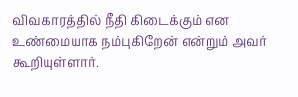விவகாரத்தில் நீதி கிடைக்கும் என உண்மையாக நம்புகிறேன் என்றும் அவர் கூறியுள்ளார்.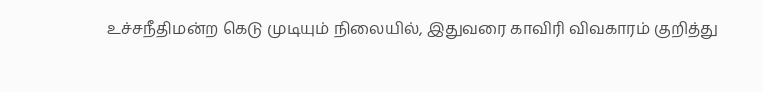உச்சநீதிமன்ற கெடு முடியும் நிலையில், இதுவரை காவிரி விவகாரம் குறித்து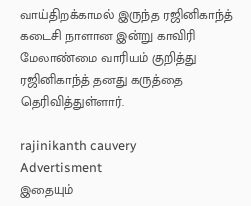வாய்திறக்காமல் இருந்த ரஜினிகாந்த் கடைசி நாளான இன்று காவிரி மேலாண்மை வாரியம் குறித்து ரஜினிகாந்த் தனது கருத்தை தெரிவித்துள்ளார்.

rajinikanth cauvery
Advertisment
இதையும்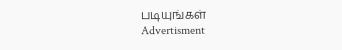படியுங்கள்
Advertisment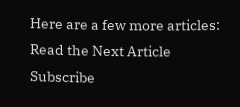Here are a few more articles:
Read the Next Article
Subscribe